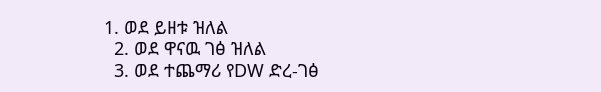1. ወደ ይዘቱ ዝለል
  2. ወደ ዋናዉ ገፅ ዝለል
  3. ወደ ተጨማሪ የDW ድረ-ገፅ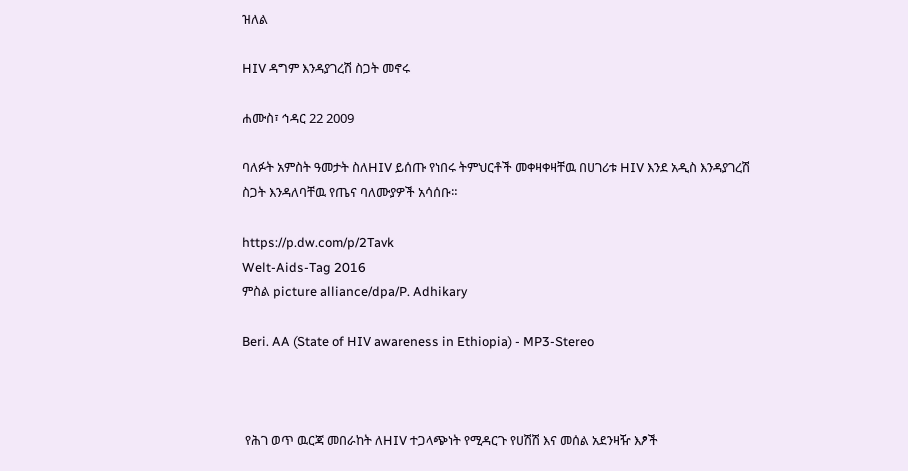ዝለል

HIV ዳግም እንዳያገረሽ ስጋት መኖሩ

ሐሙስ፣ ኅዳር 22 2009

ባለፉት አምስት ዓመታት ስለHIV ይሰጡ የነበሩ ትምህርቶች መቀዛቀዛቸዉ በሀገሪቱ HIV እንደ አዲስ እንዳያገረሽ ስጋት እንዳለባቸዉ የጤና ባለሙያዎች አሳሰቡ።

https://p.dw.com/p/2Tavk
Welt-Aids-Tag 2016
ምስል picture alliance/dpa/P. Adhikary

Beri. AA (State of HIV awareness in Ethiopia) - MP3-Stereo



 የሕገ ወጥ ዉርጃ መበራከት ለHIV ተጋላጭነት የሚዳርጉ የሀሽሽ እና መሰል አደንዛዥ እፆች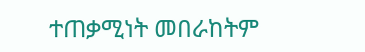ተጠቃሚነት መበራከትም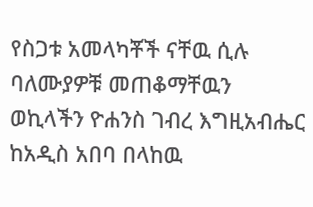የስጋቱ አመላካቾች ናቸዉ ሲሉ ባለሙያዎቹ መጠቆማቸዉን ወኪላችን ዮሐንስ ገብረ እግዚአብሔር ከአዲስ አበባ በላከዉ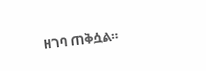ዘገባ ጠቅሷል።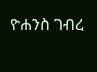ዮሐንስ ገብረ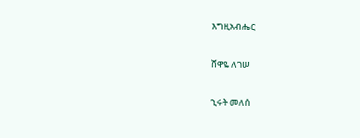እግዚአብሔር

ሸዋዬ ለገሠ

ኂሩት መለሰ